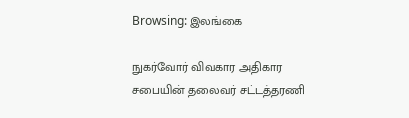Browsing: இலங்கை

நுகர்வோர் விவகார அதிகார சபையின் தலைவர் சட்டத்தரணி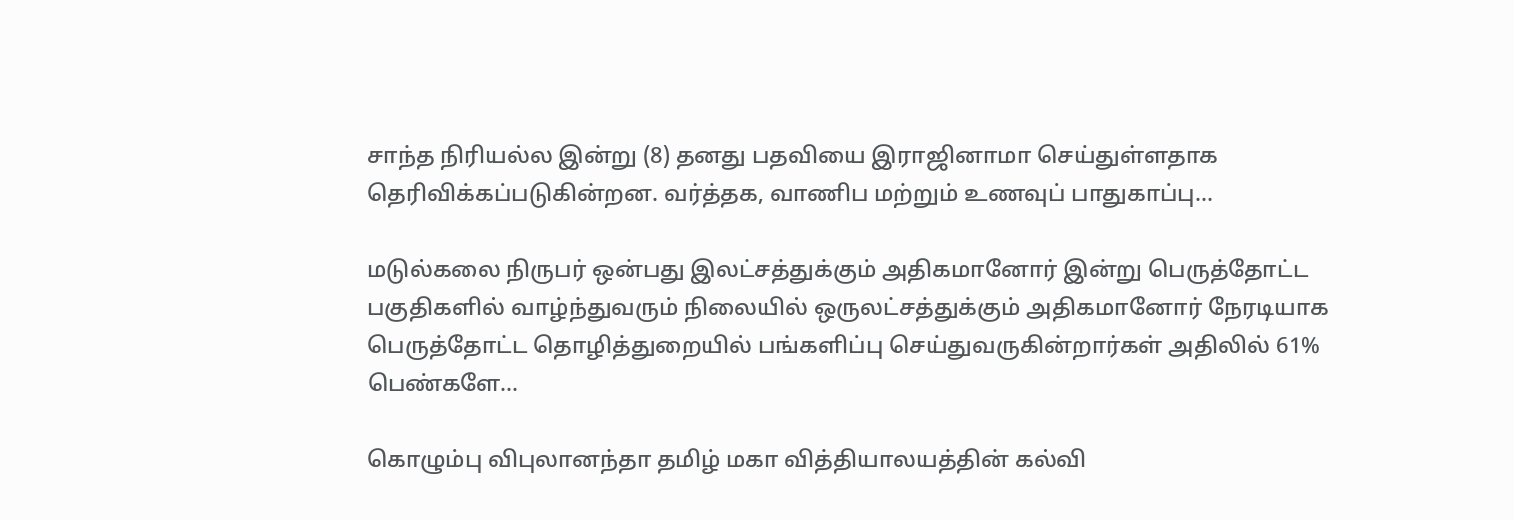சாந்த நிரியல்ல இன்று (8) தனது பதவியை இராஜினாமா செய்துள்ளதாக தெரிவிக்கப்படுகின்றன. வர்த்தக, வாணிப மற்றும் உணவுப் பாதுகாப்பு…

மடுல்கலை நிருபர் ஒன்பது இலட்சத்துக்கும் அதிகமானோர் இன்று பெருத்தோட்ட பகுதிகளில் வாழ்ந்துவரும் நிலையில் ஒருலட்சத்துக்கும் அதிகமானோர் நேரடியாக பெருத்தோட்ட தொழித்துறையில் பங்களிப்பு செய்துவருகின்றார்கள் அதிலில் 61% பெண்களே…

கொழும்பு விபுலானந்தா தமிழ் மகா வித்தியாலயத்தின் கல்வி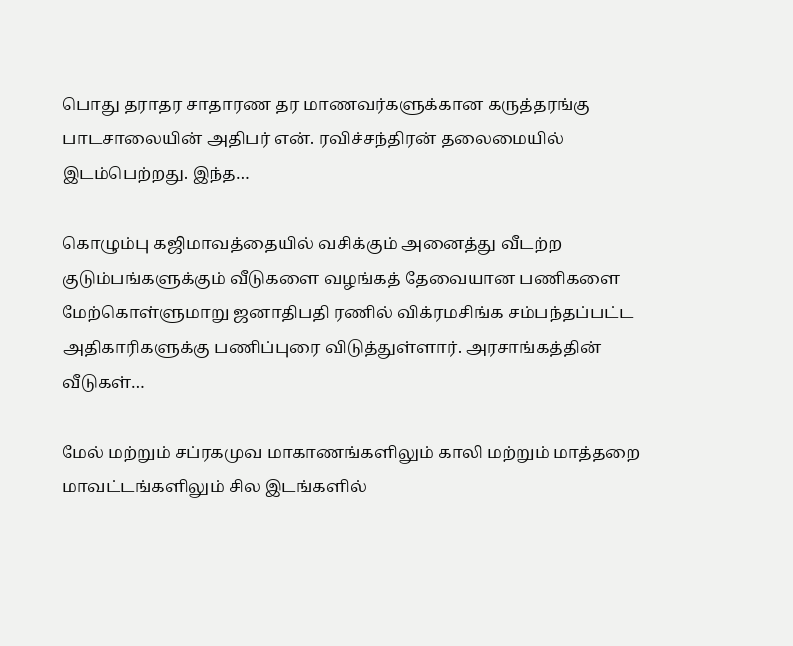பொது தராதர சாதாரண தர மாணவர்களுக்கான கருத்தரங்கு பாடசாலையின் அதிபர் என். ரவிச்சந்திரன் தலைமையில் இடம்பெற்றது. இந்த…

கொழும்பு கஜிமாவத்தையில் வசிக்கும் அனைத்து வீடற்ற குடும்பங்களுக்கும் வீடுகளை வழங்கத் தேவையான பணிகளை மேற்கொள்ளுமாறு ஜனாதிபதி ரணில் விக்ரமசிங்க சம்பந்தப்பட்ட அதிகாரிகளுக்கு பணிப்புரை விடுத்துள்ளார். அரசாங்கத்தின் வீடுகள்…

மேல் மற்றும் சப்ரகமுவ மாகாணங்களிலும் காலி மற்றும் மாத்தறை மாவட்டங்களிலும் சில இடங்களில்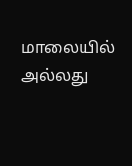மாலையில் அல்லது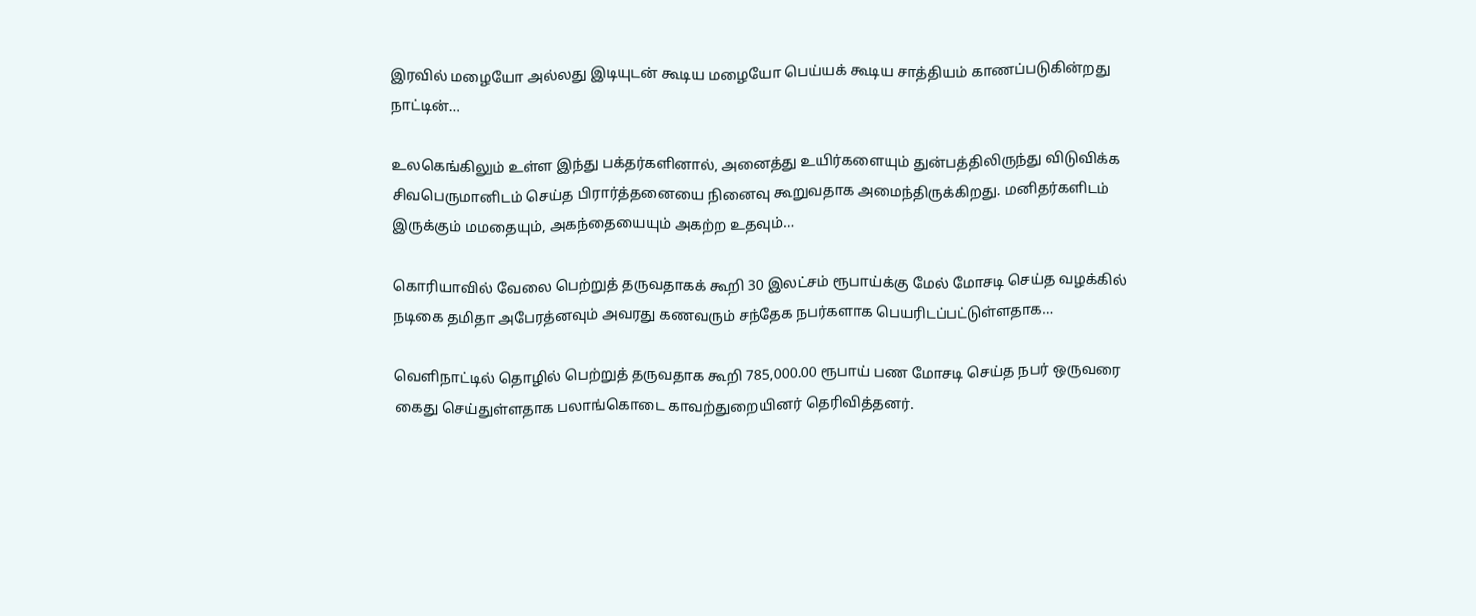இரவில் மழையோ அல்லது இடியுடன் கூடிய மழையோ பெய்யக் கூடிய சாத்தியம் காணப்படுகின்றது நாட்டின்…

உலகெங்கிலும் உள்ள இந்து பக்தர்களினால், அனைத்து உயிர்களையும் துன்பத்திலிருந்து விடுவிக்க சிவபெருமானிடம் செய்த பிரார்த்தனையை நினைவு கூறுவதாக அமைந்திருக்கிறது. மனிதர்களிடம் இருக்கும் மமதையும், அகந்தையையும் அகற்ற உதவும்…

கொரியாவில் வேலை பெற்றுத் தருவதாகக் கூறி 30 இலட்சம் ரூபாய்க்கு மேல் மோசடி செய்த வழக்கில் நடிகை தமிதா அபேரத்னவும் அவரது கணவரும் சந்தேக நபர்களாக பெயரிடப்பட்டுள்ளதாக…

வெளிநாட்டில் தொழில் பெற்றுத் தருவதாக கூறி 785,000.00 ரூபாய் பண மோசடி செய்த நபர் ஒருவரை கைது செய்துள்ளதாக பலாங்கொடை காவற்துறையினர் தெரிவித்தனர்.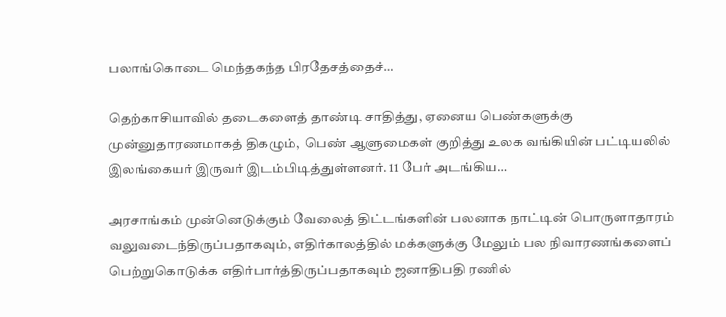பலாங்கொடை மெந்தகந்த பிரதேசத்தைச்…

தெற்காசியாவில் தடைகளைத் தாண்டி சாதித்து, ஏனைய பெண்களுக்கு முன்னுதாரணமாகத் திகழும்,  பெண் ஆளுமைகள் குறித்து உலக வங்கியின் பட்டியலில் இலங்கையர் இருவர் இடம்பிடித்துள்ளனர். 11 பேர் அடங்கிய…

அரசாங்கம் முன்னெடுக்கும் வேலைத் திட்டங்களின் பலனாக நாட்டின் பொருளாதாரம் வலுவடைந்திருப்பதாகவும், எதிர்காலத்தில் மக்களுக்கு மேலும் பல நிவாரணங்களைப் பெற்றுகொடுக்க எதிர்பார்த்திருப்பதாகவும் ஜனாதிபதி ரணில்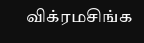விக்ரமசிங்க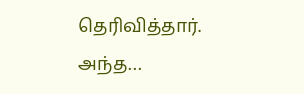தெரிவித்தார். அந்த…